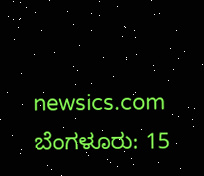newsics.com
ಬೆಂಗಳೂರು: 15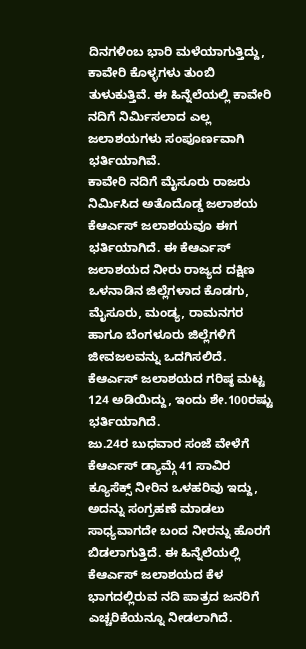ದಿನಗಳಿಂಬ ಭಾರಿ ಮಳೆಯಾಗುತ್ತಿದ್ದು, ಕಾವೇರಿ ಕೊಳ್ಳಗಳು ತುಂಬಿ ತುಳುಕುತ್ತಿವೆ. ಈ ಹಿನ್ನೆಲೆಯಲ್ಲಿ ಕಾವೇರಿ ನದಿಗೆ ನಿರ್ಮಿಸಲಾದ ಎಲ್ಲ ಜಲಾಶಯಗಳು ಸಂಪೂರ್ಣವಾಗಿ ಭರ್ತಿಯಾಗಿವೆ.
ಕಾವೇರಿ ನದಿಗೆ ಮೈಸೂರು ರಾಜರು ನಿರ್ಮಿಸಿದ ಅತೊದೊಡ್ಡ ಜಲಾಶಯ ಕೆಆರ್ಎಸ್ ಜಲಾಶಯವೂ ಈಗ ಭರ್ತಿಯಾಗಿದೆ. ಈ ಕೆಆರ್ಎಸ್ ಜಲಾಶಯದ ನೀರು ರಾಜ್ಯದ ದಕ್ಷಿಣ ಒಳನಾಡಿನ ಜಿಲ್ಲೆಗಳಾದ ಕೊಡಗು, ಮೈಸೂರು, ಮಂಡ್ಯ, ರಾಮನಗರ ಹಾಗೂ ಬೆಂಗಳೂರು ಜಿಲ್ಲೆಗಳಿಗೆ ಜೀವಜಲವನ್ನು ಒದಗಿಸಲಿದೆ. ಕೆಆರ್ಎಸ್ ಜಲಾಶಯದ ಗರಿಷ್ಠ ಮಟ್ಟ 124 ಅಡಿಯಿದ್ದು, ಇಂದು ಶೇ.100ರಷ್ಟು ಭರ್ತಿಯಾಗಿದೆ.
ಜು.24ರ ಬುಧವಾರ ಸಂಜೆ ವೇಳೆಗೆ ಕೆಆರ್ಎಸ್ ಡ್ಯಾಮ್ಗೆ 41 ಸಾವಿರ ಕ್ಯೂಸೆಕ್ಸ್ ನೀರಿನ ಒಳಹರಿವು ಇದ್ದು, ಅದನ್ನು ಸಂಗ್ರಹಣೆ ಮಾಡಲು ಸಾಧ್ಯವಾಗದೇ ಬಂದ ನೀರನ್ನು ಹೊರಗೆ ಬಿಡಲಾಗುತ್ತಿದೆ. ಈ ಹಿನ್ನೆಲೆಯಲ್ಲಿ ಕೆಆರ್ಎಸ್ ಜಲಾಶಯದ ಕೆಳ ಭಾಗದಲ್ಲಿರುವ ನದಿ ಪಾತ್ರದ ಜನರಿಗೆ ಎಚ್ಚರಿಕೆಯನ್ನೂ ನೀಡಲಾಗಿದೆ.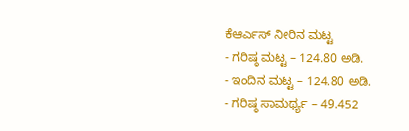ಕೆಆರ್ಎಸ್ ನೀರಿನ ಮಟ್ಟ
- ಗರಿಷ್ಠ ಮಟ್ಟ – 124.80 ಅಡಿ.
- ಇಂದಿನ ಮಟ್ಟ – 124.80 ಅಡಿ.
- ಗರಿಷ್ಠ ಸಾಮರ್ಥ್ಯ – 49.452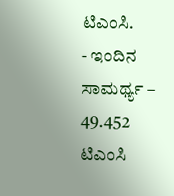ಟಿಎಂಸಿ.
- ಇಂದಿನ ಸಾಮರ್ಥ್ಯ – 49.452 ಟಿಎಂಸಿ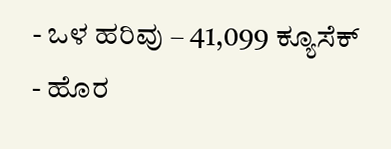- ಒಳ ಹರಿವು – 41,099 ಕ್ಯೂಸೆಕ್
- ಹೊರ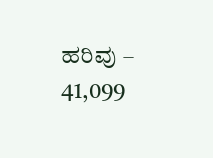ಹರಿವು – 41,099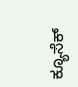ಕ್ಯೂಸೆಕ್